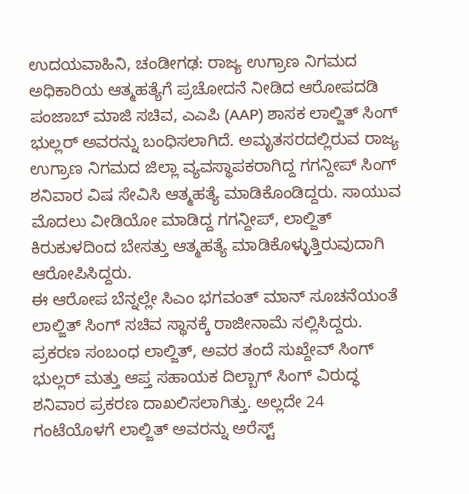ಉದಯವಾಹಿನಿ, ಚಂಡೀಗಢ: ರಾಜ್ಯ ಉಗ್ರಾಣ ನಿಗಮದ ಅಧಿಕಾರಿಯ ಆತ್ಮಹತ್ಯೆಗೆ ಪ್ರಚೋದನೆ ನೀಡಿದ ಆರೋಪದಡಿ ಪಂಜಾಬ್ ಮಾಜಿ ಸಚಿವ, ಎಎಪಿ (AAP) ಶಾಸಕ ಲಾಲ್ಜಿತ್ ಸಿಂಗ್ ಭುಲ್ಲರ್ ಅವರನ್ನು ಬಂಧಿಸಲಾಗಿದೆ. ಅಮೃತಸರದಲ್ಲಿರುವ ರಾಜ್ಯ ಉಗ್ರಾಣ ನಿಗಮದ ಜಿಲ್ಲಾ ವ್ಯವಸ್ಥಾಪಕರಾಗಿದ್ದ ಗಗನ್ದೀಪ್ ಸಿಂಗ್ ಶನಿವಾರ ವಿಷ ಸೇವಿಸಿ ಆತ್ಮಹತ್ಯೆ ಮಾಡಿಕೊಂಡಿದ್ದರು. ಸಾಯುವ ಮೊದಲು ವೀಡಿಯೋ ಮಾಡಿದ್ದ ಗಗನ್ದೀಪ್, ಲಾಲ್ಜಿತ್ ಕಿರುಕುಳದಿಂದ ಬೇಸತ್ತು ಆತ್ಮಹತ್ಯೆ ಮಾಡಿಕೊಳ್ಳುತ್ತಿರುವುದಾಗಿ ಆರೋಪಿಸಿದ್ದರು.
ಈ ಆರೋಪ ಬೆನ್ನಲ್ಲೇ ಸಿಎಂ ಭಗವಂತ್ ಮಾನ್ ಸೂಚನೆಯಂತೆ ಲಾಲ್ಜಿತ್ ಸಿಂಗ್ ಸಚಿವ ಸ್ಥಾನಕ್ಕೆ ರಾಜೀನಾಮೆ ಸಲ್ಲಿಸಿದ್ದರು. ಪ್ರಕರಣ ಸಂಬಂಧ ಲಾಲ್ಜಿತ್, ಅವರ ತಂದೆ ಸುಖ್ದೇವ್ ಸಿಂಗ್ ಭುಲ್ಲರ್ ಮತ್ತು ಆಪ್ತ ಸಹಾಯಕ ದಿಲ್ಬಾಗ್ ಸಿಂಗ್ ವಿರುದ್ಧ ಶನಿವಾರ ಪ್ರಕರಣ ದಾಖಲಿಸಲಾಗಿತ್ತು. ಅಲ್ಲದೇ 24 ಗಂಟೆಯೊಳಗೆ ಲಾಲ್ಜಿತ್ ಅವರನ್ನು ಅರೆಸ್ಟ್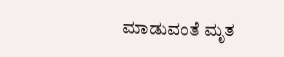ಮಾಡುವಂತೆ ಮೃತ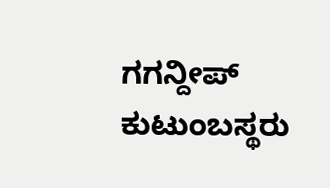ಗಗನ್ದೀಪ್ ಕುಟುಂಬಸ್ಥರು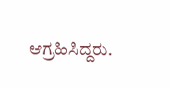ಆಗ್ರಹಿಸಿದ್ದರು.